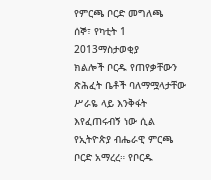የምርጫ ቦርድ መግለጫ
ሰኞ፣ የካቲት 1 2013ማስታወቂያ
ክልሎች ቦርዱ የጠየቃቸውን ጽሕፈት ቤቶች ባለማሟላታቸው ሥራዬ ላይ እንቅፋት እየፈጠሩብኝ ነው ሲል የኢትዮጵያ ብሔራዊ ምርጫ ቦርድ አማረረ። የቦርዱ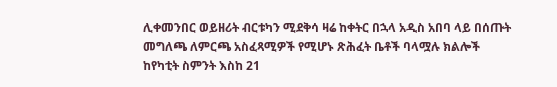ሊቀመንበር ወይዘሪት ብርቱካን ሚደቅሳ ዛሬ ከቀትር በኋላ አዲስ አበባ ላይ በሰጡት መግለጫ ለምርጫ አስፈጻሚዎች የሚሆኑ ጽሕፈት ቤቶች ባላሟሉ ክልሎች ከየካቲት ስምንት እስከ 21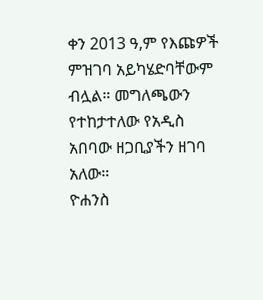ቀን 2013 ዓ,ም የእጩዎች ምዝገባ አይካሄድባቸውም ብሏል። መግለጫውን የተከታተለው የአዲስ አበባው ዘጋቢያችን ዘገባ አለው።
ዮሐንስ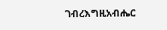ገብረእግዚአብሔር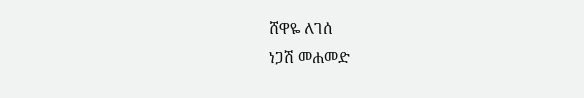ሸዋዬ ለገሰ
ነጋሽ መሐመድ